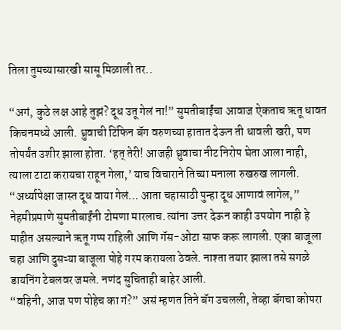तिला तुमच्यासारखी सासू मिळाली तर..

“अगं, कुठे लक्ष आहे तुझं? दूध उतू गेलं ना!” सुमतीबाईंचा आवाज ऐकताच ऋतू धावत किचनमध्ये आली. ध्रुवाची टिफिन बॅग वरुणच्या हातात देऊन ती धावली खरी, पण तोपर्यंत उशीर झाला होता. ‘हत् तेरी! आजही ध्रुवाचा नीट निरोप घेता आला नाही, त्याला टाटा करायचा राहून गेला,’ याच विचाराने तिच्या मनाला रुखरुख लागली.
“अर्ध्यापेक्षा जास्त दूध वाया गेलं… आता चहासाठी पुन्हा दूध आणावं लागेल,” नेहमीप्रमाणे सुमतीबाईंनी टोमणा मारलाच. त्यांना उत्तर देऊन काही उपयोग नाही हे माहीत असल्याने ऋतू गप्प राहिली आणि गॅस-ओटा साफ करू लागली. एका बाजूला चहा आणि दुसऱ्या बाजूला पोहे गरम करायला ठेवले. नाश्ता तयार झाला तसे सगळे डायनिंग टेबलवर जमले. नणंद सुचिताही बाहेर आली.
“वहिनी, आज पण पोहेच का गं?” असं म्हणत तिने बॅग उचलली, तेव्हा बॅगचा कोपरा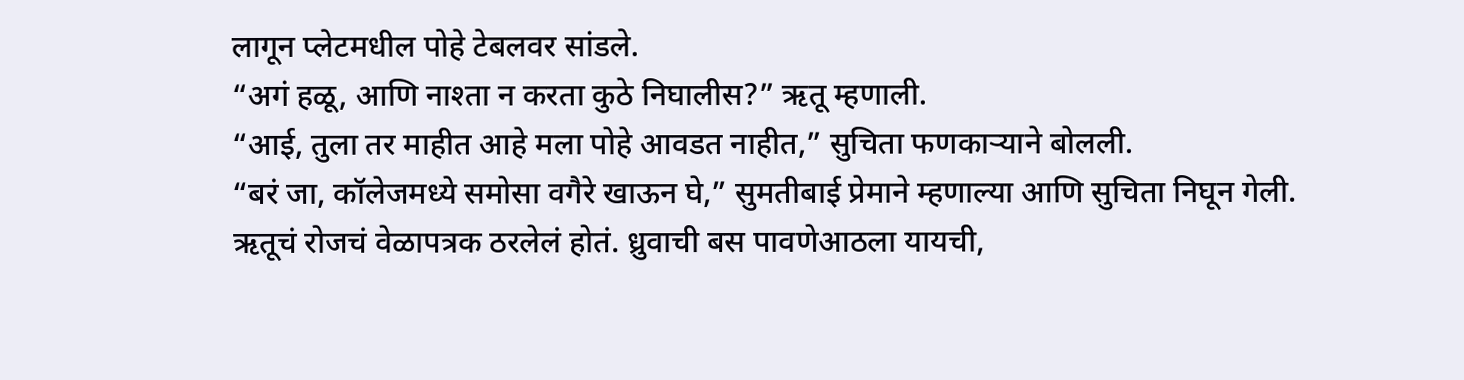लागून प्लेटमधील पोहे टेबलवर सांडले.
“अगं हळू, आणि नाश्ता न करता कुठे निघालीस?” ऋतू म्हणाली.
“आई, तुला तर माहीत आहे मला पोहे आवडत नाहीत,” सुचिता फणकाऱ्याने बोलली.
“बरं जा, कॉलेजमध्ये समोसा वगैरे खाऊन घे,” सुमतीबाई प्रेमाने म्हणाल्या आणि सुचिता निघून गेली.
ऋतूचं रोजचं वेळापत्रक ठरलेलं होतं. ध्रुवाची बस पावणेआठला यायची,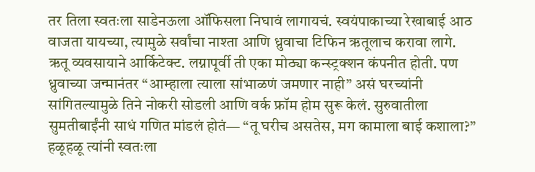तर तिला स्वतःला साडेनऊला ऑफिसला निघावं लागायचं. स्वयंपाकाच्या रेखाबाई आठ वाजता यायच्या, त्यामुळे सर्वांचा नाश्ता आणि ध्रुवाचा टिफिन ऋतूलाच करावा लागे.
ऋतू व्यवसायाने आर्किटेक्ट. लग्नापूर्वी ती एका मोठ्या कन्स्ट्रक्शन कंपनीत होती. पण ध्रुवाच्या जन्मानंतर “आम्हाला त्याला सांभाळणं जमणार नाही” असं घरच्यांनी सांगितल्यामुळे तिने नोकरी सोडली आणि वर्क फ्रॉम होम सुरू केलं. सुरुवातीला सुमतीबाईंनी साधं गणित मांडलं होतं— “तू घरीच असतेस, मग कामाला बाई कशाला?” हळूहळू त्यांनी स्वतःला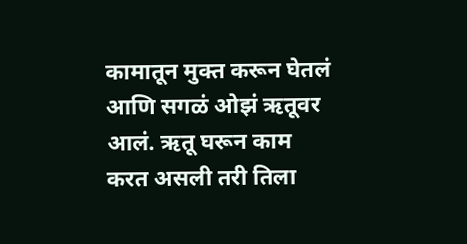कामातून मुक्त करून घेतलं आणि सगळं ओझं ऋतूवर आलं. ऋतू घरून काम करत असली तरी तिला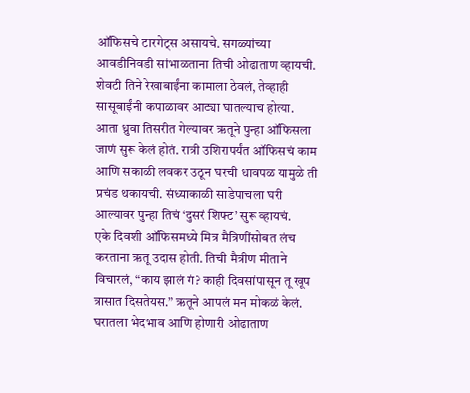ऑफिसचे टारगेट्स असायचे. सगळ्यांच्या आवडीनिवडी सांभाळताना तिची ओढाताण व्हायची. शेवटी तिने रेखाबाईंना कामाला ठेवलं, तेव्हाही सासूबाईंनी कपाळावर आट्या घातल्याच होत्या.
आता ध्रुवा तिसरीत गेल्यावर ऋतूने पुन्हा ऑफिसला जाणं सुरू केलं होतं. रात्री उशिरापर्यंत ऑफिसचं काम आणि सकाळी लवकर उठून घरची धावपळ यामुळे ती प्रचंड थकायची. संध्याकाळी साडेपाचला घरी आल्यावर पुन्हा तिचं ‘दुसरं शिफ्ट’ सुरू व्हायचं.
एके दिवशी ऑफिसमध्ये मित्र मैत्रिणींसोबत लंच करताना ऋतू उदास होती. तिची मैत्रीण मीताने विचारलं, “काय झालं गं? काही दिवसांपासून तू खूप त्रासात दिसतेयस.” ऋतूने आपलं मन मोकळं केलं. घरातला भेदभाव आणि होणारी ओढाताण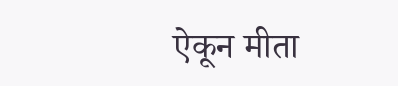ऐकून मीता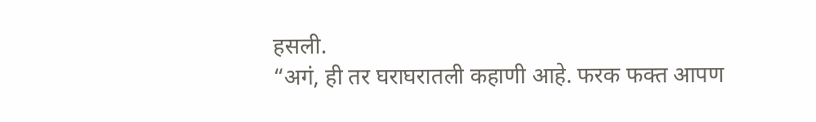हसली.
“अगं, ही तर घराघरातली कहाणी आहे. फरक फक्त आपण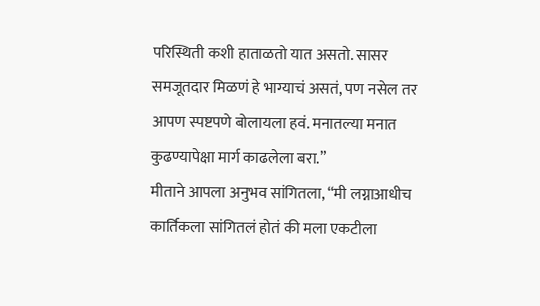परिस्थिती कशी हाताळतो यात असतो. सासर समजूतदार मिळणं हे भाग्याचं असतं, पण नसेल तर आपण स्पष्टपणे बोलायला हवं. मनातल्या मनात कुढण्यापेक्षा मार्ग काढलेला बरा.”
मीताने आपला अनुभव सांगितला, “मी लग्नाआधीच कार्तिकला सांगितलं होतं की मला एकटीला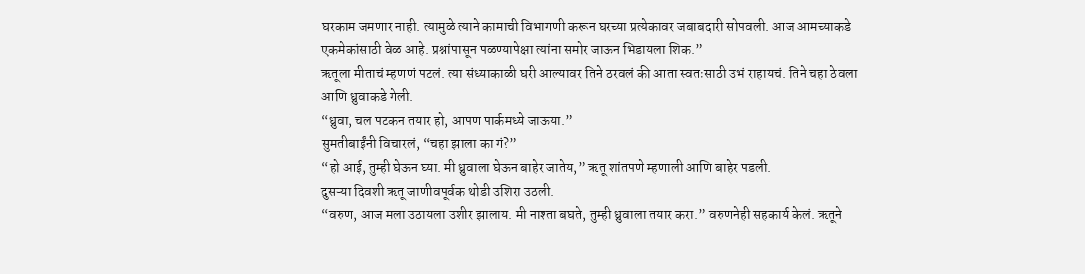घरकाम जमणार नाही. त्यामुळे त्याने कामाची विभागणी करून घरच्या प्रत्येकावर जबाबदारी सोपवली. आज आमच्याकडे एकमेकांसाठी वेळ आहे. प्रश्नांपासून पळण्यापेक्षा त्यांना समोर जाऊन भिडायला शिक.”
ऋतूला मीताचं म्हणणं पटलं. त्या संध्याकाळी घरी आल्यावर तिने ठरवलं की आता स्वतःसाठी उभं राहायचं. तिने चहा ठेवला आणि ध्रुवाकडे गेली.
“ध्रुवा, चल पटकन तयार हो, आपण पार्कमध्ये जाऊया.”
सुमतीबाईंनी विचारलं, “चहा झाला का गं?”
“हो आई, तुम्ही घेऊन घ्या. मी ध्रुवाला घेऊन बाहेर जातेय,” ऋतू शांतपणे म्हणाली आणि बाहेर पडली.
दुसऱ्या दिवशी ऋतू जाणीवपूर्वक थोडी उशिरा उठली.
“वरुण, आज मला उठायला उशीर झालाय. मी नाश्ता बघते, तुम्ही ध्रुवाला तयार करा.” वरुणनेही सहकार्य केलं. ऋतूने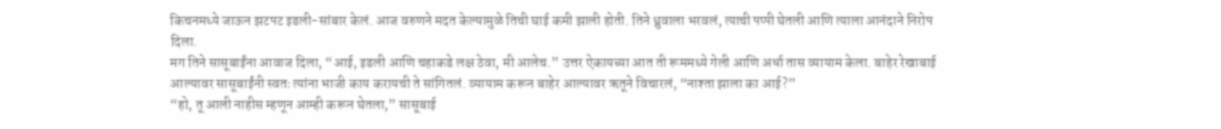किचनमध्ये जाऊन झटपट इडली-सांबार केलं. आज वरुणने मदत केल्यामुळे तिची घाई कमी झाली होती. तिने ध्रुवाला भरवलं, त्याची पप्पी घेतली आणि त्याला आनंदाने निरोप दिला.
मग तिने सासूबाईंना आवाज दिला, “आई, इडली आणि चहाकडे लक्ष ठेवा, मी आलेच.” उत्तर ऐकायच्या आत ती रूममध्ये गेली आणि अर्धा तास व्यायाम केला. बाहेर रेखाबाई आल्यावर सासूबाईंनी स्वतः त्यांना भाजी काय करायची ते सांगितलं. व्यायाम करून बाहेर आल्यावर ऋतूने विचारलं, “नाश्ता झाला का आई?”
“हो, तू आली नाहीस म्हणून आम्ही करून घेतला,” सासूबाई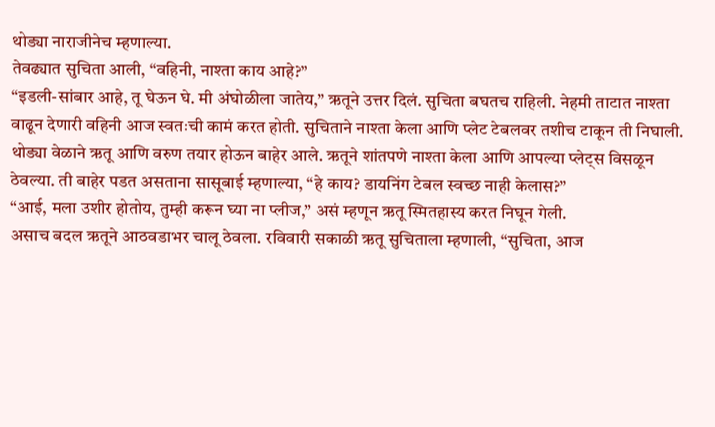थोड्या नाराजीनेच म्हणाल्या.
तेवढ्यात सुचिता आली, “वहिनी, नाश्ता काय आहे?”
“इडली-सांबार आहे, तू घेऊन घे. मी अंघोळीला जातेय,” ऋतूने उत्तर दिलं. सुचिता बघतच राहिली. नेहमी ताटात नाश्ता वाढून देणारी वहिनी आज स्वतःची कामं करत होती. सुचिताने नाश्ता केला आणि प्लेट टेबलवर तशीच टाकून ती निघाली.
थोड्या वेळाने ऋतू आणि वरुण तयार होऊन बाहेर आले. ऋतूने शांतपणे नाश्ता केला आणि आपल्या प्लेट्स विसळून ठेवल्या. ती बाहेर पडत असताना सासूबाई म्हणाल्या, “हे काय? डायनिंग टेबल स्वच्छ नाही केलास?”
“आई, मला उशीर होतोय, तुम्ही करून घ्या ना प्लीज,” असं म्हणून ऋतू स्मितहास्य करत निघून गेली.
असाच बदल ऋतूने आठवडाभर चालू ठेवला. रविवारी सकाळी ऋतू सुचिताला म्हणाली, “सुचिता, आज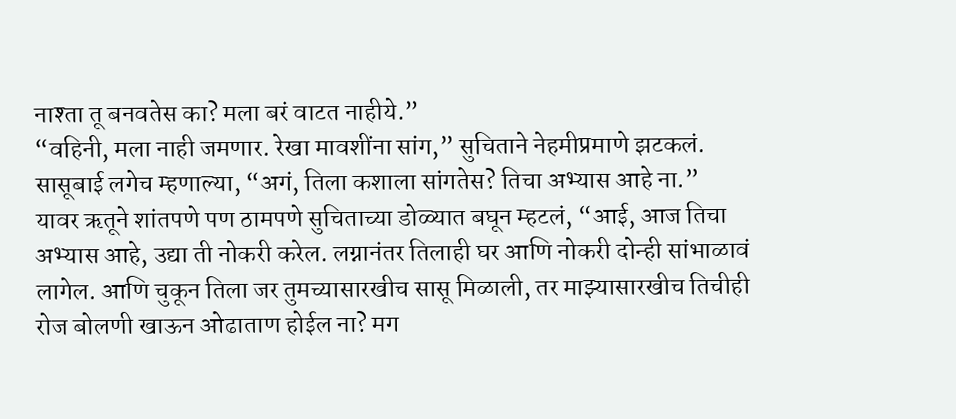नाश्ता तू बनवतेस का? मला बरं वाटत नाहीये.”
“वहिनी, मला नाही जमणार. रेखा मावशींना सांग,” सुचिताने नेहमीप्रमाणे झटकलं.
सासूबाई लगेच म्हणाल्या, “अगं, तिला कशाला सांगतेस? तिचा अभ्यास आहे ना.”
यावर ऋतूने शांतपणे पण ठामपणे सुचिताच्या डोळ्यात बघून म्हटलं, “आई, आज तिचा अभ्यास आहे, उद्या ती नोकरी करेल. लग्नानंतर तिलाही घर आणि नोकरी दोन्ही सांभाळावं लागेल. आणि चुकून तिला जर तुमच्यासारखीच सासू मिळाली, तर माझ्यासारखीच तिचीही रोज बोलणी खाऊन ओढाताण होईल ना? मग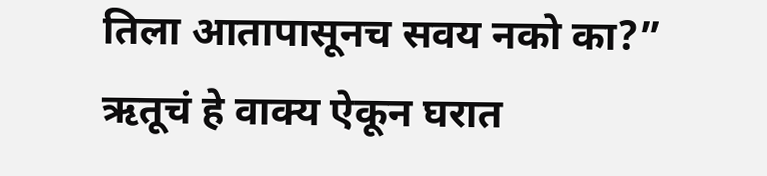तिला आतापासूनच सवय नको का?”
ऋतूचं हे वाक्य ऐकून घरात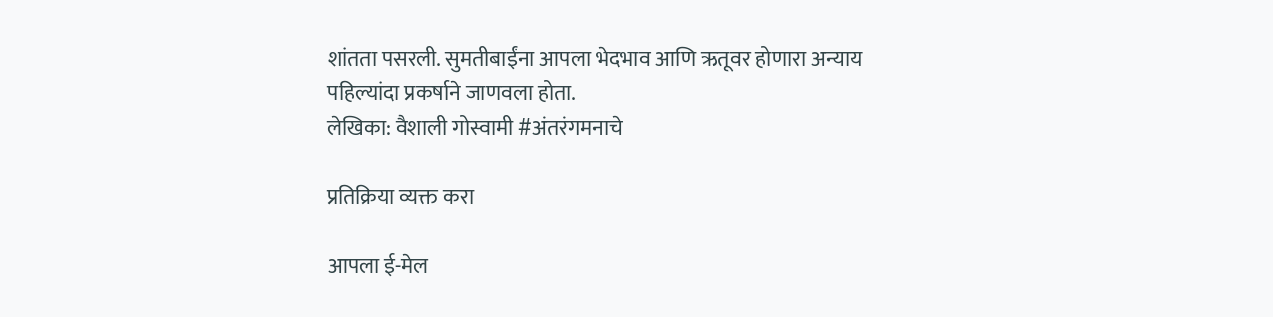शांतता पसरली. सुमतीबाईंना आपला भेदभाव आणि ऋतूवर होणारा अन्याय पहिल्यांदा प्रकर्षाने जाणवला होता.
लेखिका: वैशाली गोस्वामी #अंतरंगमनाचे

प्रतिक्रिया व्यक्त करा

आपला ई-मेल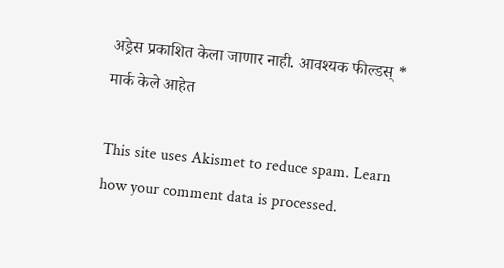अड्रेस प्रकाशित केला जाणार नाही. आवश्यक फील्डस् * मार्क केले आहेत

This site uses Akismet to reduce spam. Learn how your comment data is processed.